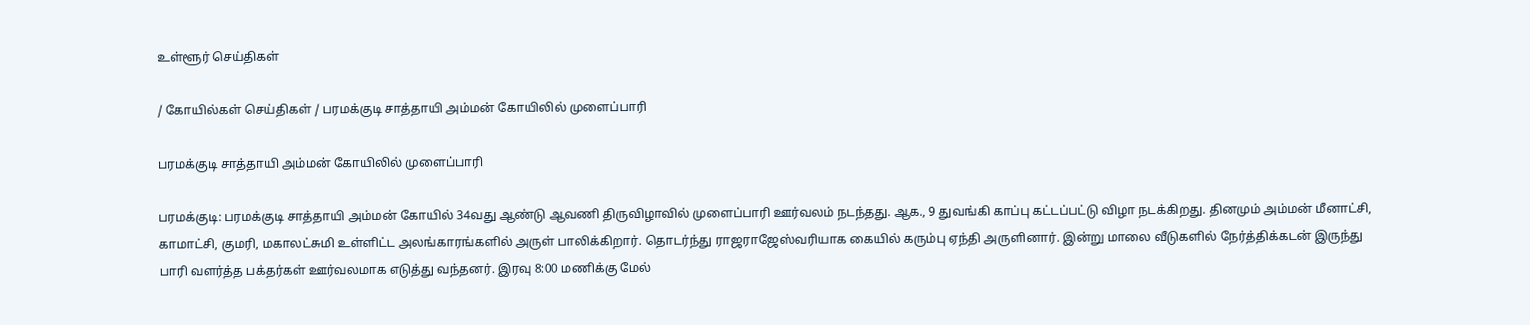உள்ளூர் செய்திகள்

/ கோயில்கள் செய்திகள் / பரமக்குடி சாத்தாயி அம்மன் கோயிலில் முளைப்பாரி

பரமக்குடி சாத்தாயி அம்மன் கோயிலில் முளைப்பாரி

பரமக்குடி: பரமக்குடி சாத்தாயி அம்மன் கோயில் 34வது ஆண்டு ஆவணி திருவிழாவில் முளைப்பாரி ஊர்வலம் நடந்தது. ஆக., 9 துவங்கி காப்பு கட்டப்பட்டு விழா நடக்கிறது. தினமும் அம்மன் மீனாட்சி, காமாட்சி, குமரி, மகாலட்சுமி உள்ளிட்ட அலங்காரங்களில் அருள் பாலிக்கிறார். தொடர்ந்து ராஜராஜேஸ்வரியாக கையில் கரும்பு ஏந்தி அருளினார். இன்று மாலை வீடுகளில் நேர்த்திக்கடன் இருந்து பாரி வளர்த்த பக்தர்கள் ஊர்வலமாக எடுத்து வந்தனர். இரவு 8:00 மணிக்கு மேல்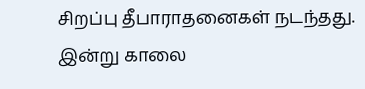சிறப்பு தீபாராதனைகள் நடந்தது. இன்று காலை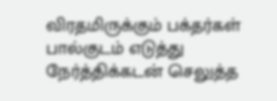விரதமிருக்கும் பக்தர்கள் பால்குடம் எடுத்து நேர்த்திக்கடன் செலுத்த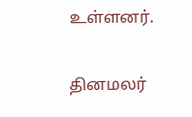உள்ளனர்.


தினமலர்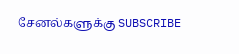சேனல்களுக்கு SUBSCRIBE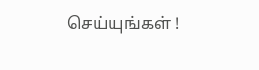செய்யுங்கள் !